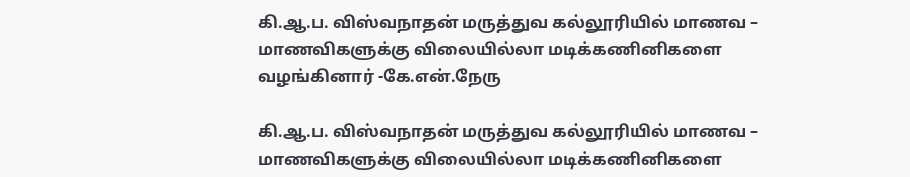கி.ஆ.ப. விஸ்வநாதன் மருத்துவ கல்லூரியில் மாணவ – மாணவிகளுக்கு விலையில்லா மடிக்கணினிகளை வழங்கினார் -கே.என்.நேரு

கி.ஆ.ப. விஸ்வநாதன் மருத்துவ கல்லூரியில் மாணவ – மாணவிகளுக்கு விலையில்லா மடிக்கணினிகளை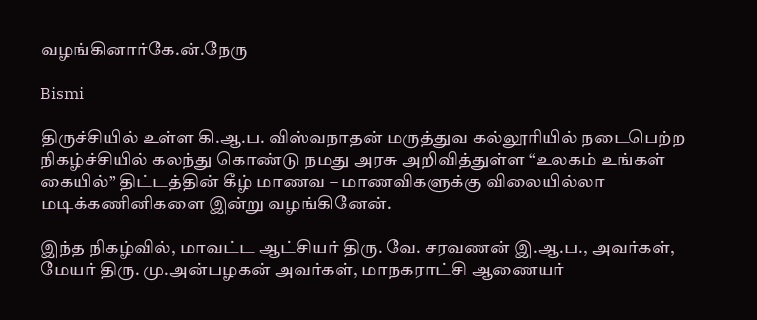வழங்கினார்கே.ன்.நேரு

Bismi

திருச்சியில் உள்ள கி.ஆ.ப. விஸ்வநாதன் மருத்துவ கல்லூரியில் நடைபெற்ற நிகழ்ச்சியில் கலந்து கொண்டு நமது அரசு அறிவித்துள்ள “உலகம் உங்கள் கையில்” திட்டத்தின் கீழ் மாணவ – மாணவிகளுக்கு விலையில்லா மடிக்கணினிகளை இன்று வழங்கினேன்.

இந்த நிகழ்வில், மாவட்ட ஆட்சியர் திரு. வே. சரவணன் இ.ஆ.ப., அவர்கள், மேயர் திரு. மு.அன்பழகன் அவர்கள், மாநகராட்சி ஆணையர்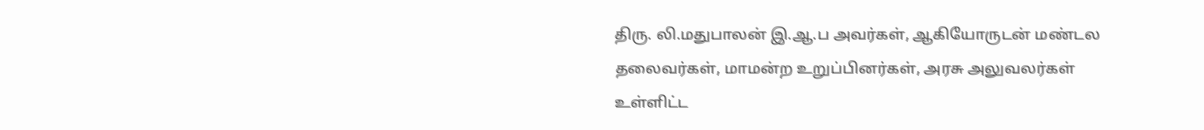திரு. லி.மதுபாலன் இ.ஆ.ப அவர்கள், ஆகியோருடன் மண்டல தலைவர்கள், மாமன்ற உறுப்பினர்கள், அரசு அலுவலர்கள் உள்ளிட்ட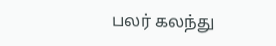பலர் கலந்து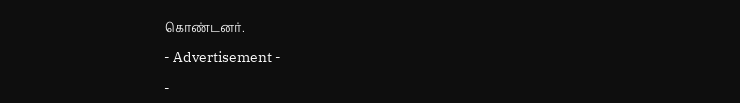கொண்டனர்.

- Advertisement -

-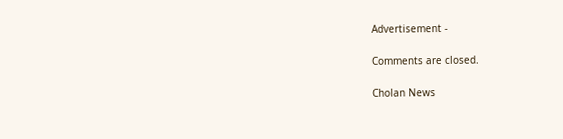Advertisement -

Comments are closed.

Cholan News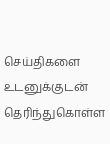செய்திகளை உடனுக்குடன் தெரிந்துகொள்ள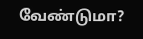வேண்டுமா?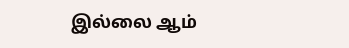இல்லை ஆம்